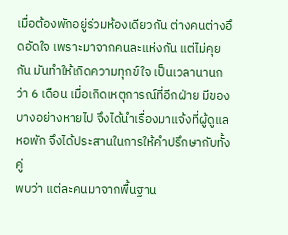เมื่อต้องพักอยู่ร่วมห้องเดียวกัน ต่างคนต่างอึดอัดใจ เพราะมาจากคนละแห่งกัน แต่ไม่คุยกัน มันทำให้เกิดความทุกข์ใจ เป็นเวลานานกว่า 6 เดือน เมื่อเกิดเหตุการณ์ที่อีกฝ่าย มีของบางอย่างหายไป จึงได้นำเรื่องมาแจ้งที่ผู้ดูแลหอพัก จึงได้ประสานในการให้คำปรึกษากับทั้งคู่
พบว่า แต่ละคนมาจากพื้นฐาน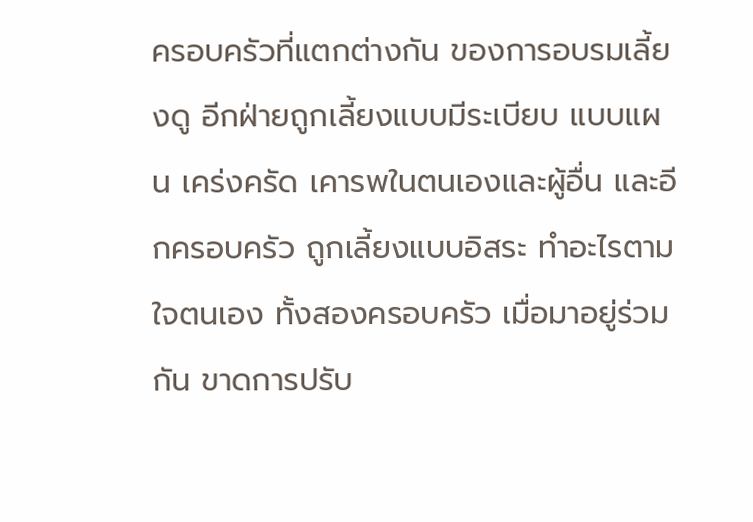ครอบครัวที่แตกต่างกัน ของการอบรมเลี้ยงดู อีกฝ่ายถูกเลี้ยงแบบมีระเบียบ แบบแผน เคร่งครัด เคารพในตนเองและผู้อื่น และอีกครอบครัว ถูกเลี้ยงแบบอิสระ ทำอะไรตามใจตนเอง ทั้งสองครอบครัว เมื่อมาอยู่ร่วมกัน ขาดการปรับ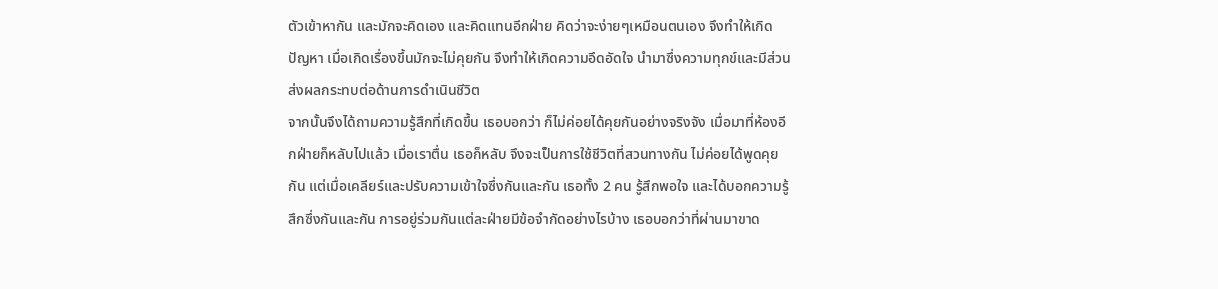ตัวเข้าหากัน และมักจะคิดเอง และคิดแทนอีกฝ่าย คิดว่าจะง่ายๆเหมือนตนเอง จึงทำให้เกิดปัญหา เมื่อเกิดเรื่องขึ้นมักจะไม่คุยกัน จึงทำให้เกิดความอึดอัดใจ นำมาซึ่งความทุกข์และมีส่วนส่งผลกระทบต่อด้านการดำเนินชีวิต
จากนั้นจึงได้ถามความรู้สึกที่เกิดขึ้น เธอบอกว่า ก็ไม่ค่อยได้คุยกันอย่างจริงจัง เมื่อมาที่ห้องอีกฝ่ายก็หลับไปแล้ว เมื่อเราตื่น เธอก็หลับ จึงจะเป็นการใช้ชีวิตที่สวนทางกัน ไม่ค่อยได้พูดคุยกัน แต่เมื่อเคลียร์และปรับความเข้าใจซึ่งกันและกัน เธอทั้ง 2 คน รู้สึกพอใจ และได้บอกความรู้สึกซึ่งกันและกัน การอยู่ร่วมกันแต่ละฝ่ายมีข้อจำกัดอย่างไรบ้าง เธอบอกว่าที่ผ่านมาขาด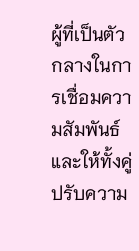ผู้ที่เป็นตัวกลางในการเชื่อมความสัมพันธ์ และให้ทั้งคู่ปรับความ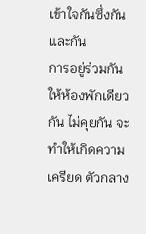เข้าใจกันซึ่งกันและกัน
การอยู่ร่วมกันให้ห้องพักเดียวกัน ไม่คุยกัน จะทำให้เกิดความเครียด ตัวกลาง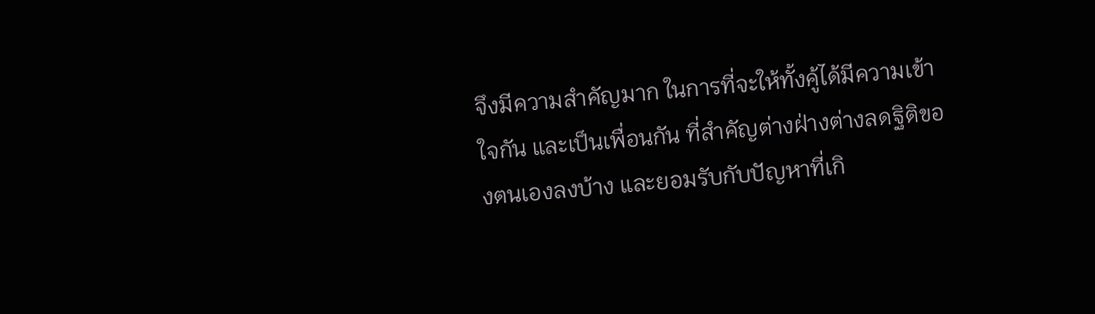จึงมีความสำคัญมาก ในการที่จะให้ทั้งคู้ได้มีความเข้าใจกัน และเป็นเพื่อนกัน ที่สำคัญต่างฝ่างต่างลดฐิติของตนเองลงบ้าง และยอมรับกับปัญหาที่เกิ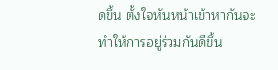ดขึ้น ตั้งใจหันหน้าเข้าหากันจะทำให้การอยู่ร่วมกันดีขึ้น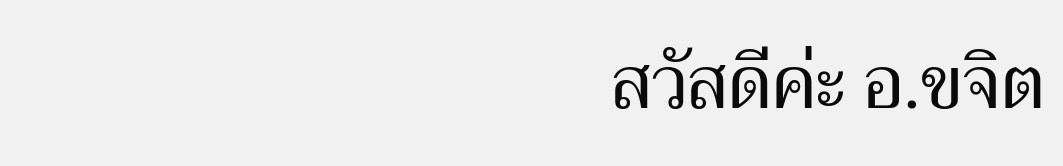สวัสดีค่ะ อ.ขจิต